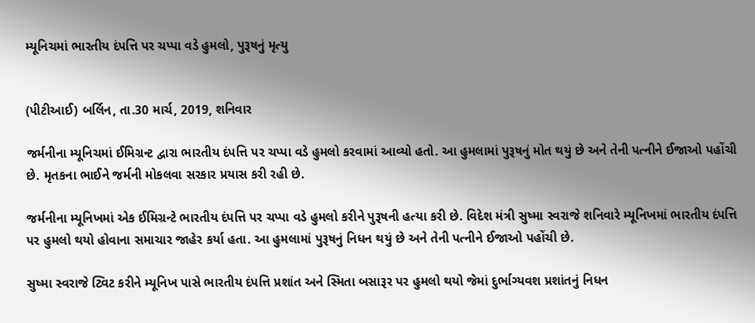મ્યૂનિચમાં ભારતીય દંપત્તિ પર ચપ્પા વડે હુમલો, પુરૂષનું મૃત્યુ


(પીટીઆઈ) બર્લિન, તા.30 માર્ચ, 2019, શનિવાર

જર્મનીના મ્યૂનિચમાં ઈમિગ્રન્ટ દ્વારા ભારતીય દંપત્તિ પર ચપ્પા વડે હુમલો કરવામાં આવ્યો હતો. આ હુમલામાં પુરૂષનું મોત થયું છે અને તેની પત્નીને ઈજાઓ પહોંચી છે. મૃતકના ભાઈને જર્મની મોકલવા સરકાર પ્રયાસ કરી રહી છે.

જર્મનીના મ્યૂનિખમાં એક ઈમિગ્રન્ટે ભારતીય દંપત્તિ પર ચપ્પા વડે હુમલો કરીને પુરૂષની હત્યા કરી છે. વિદેશ મંત્રી સુષ્મા સ્વરાજે શનિવારે મ્યૂનિખમાં ભારતીય દંપત્તિ પર હુમલો થયો હોવાના સમાચાર જાહેર કર્યા હતા. આ હુમલામાં પુરૂષનું નિધન થયું છે અને તેની પત્નીને ઈજાઓ પહોંચી છે.

સુષ્મા સ્વરાજે ટ્વિટ કરીને મ્યૂનિખ પાસે ભારતીય દંપત્તિ પ્રશાંત અને સ્મિતા બસારૂર પર હુમલો થયો જેમાં દુર્ભાગ્યવશ પ્રશાંતનું નિધન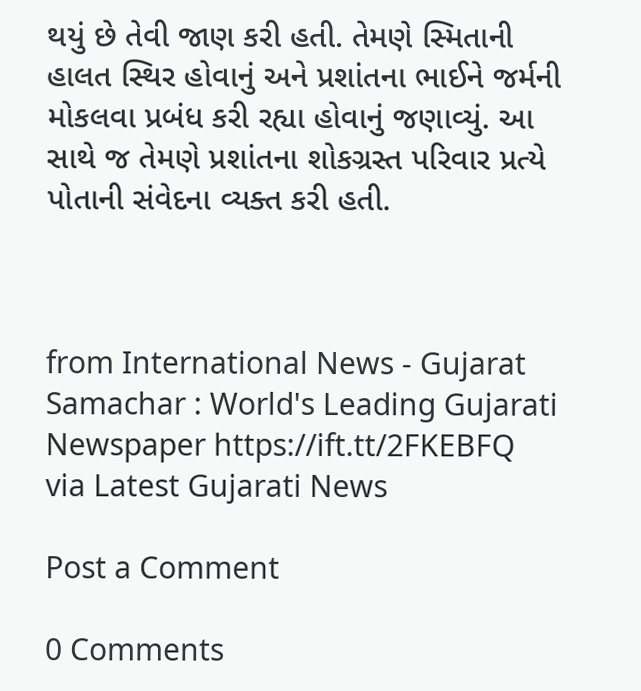થયું છે તેવી જાણ કરી હતી. તેમણે સ્મિતાની હાલત સ્થિર હોવાનું અને પ્રશાંતના ભાઈને જર્મની મોકલવા પ્રબંધ કરી રહ્યા હોવાનું જણાવ્યું. આ સાથે જ તેમણે પ્રશાંતના શોકગ્રસ્ત પરિવાર પ્રત્યે પોતાની સંવેદના વ્યક્ત કરી હતી.



from International News - Gujarat Samachar : World's Leading Gujarati Newspaper https://ift.tt/2FKEBFQ
via Latest Gujarati News

Post a Comment

0 Comments